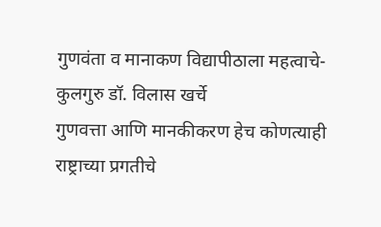गुणवंता व मानाकण विद्यापीठाला महत्वाचे-कुलगुरु डॉ. विलास खर्चे
गुणवत्ता आणि मानकीकरण हेच कोणत्याही राष्ट्राच्या प्रगतीचे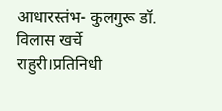आधारस्तंभ- कुलगुरू डॉ. विलास खर्चे राहुरी।प्रतिनिधी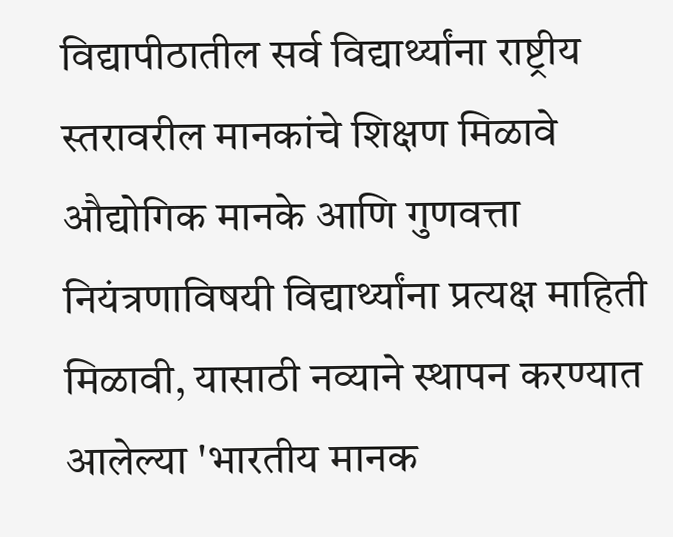विद्यापीठातील सर्व विद्यार्थ्यांना राष्ट्रीय स्तरावरील मानकांचे शिक्षण मिळावे औद्योगिक मानके आणि गुणवत्ता नियंत्रणाविषयी विद्यार्थ्यांना प्रत्यक्ष माहिती मिळावी, यासाठी नव्याने स्थापन करण्यात आलेल्या 'भारतीय मानक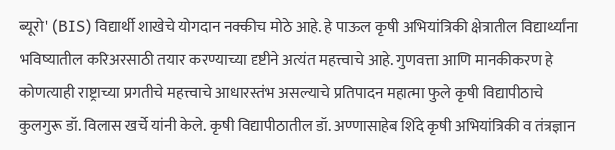ब्यूरो' (BIS) विद्यार्थी शाखेचे योगदान नक्कीच मोठे आहे. हे पाऊल कृषी अभियांत्रिकी क्षेत्रातील विद्यार्थ्यांना भविष्यातील करिअरसाठी तयार करण्याच्या दृष्टीने अत्यंत महत्त्वाचे आहे. गुणवत्ता आणि मानकीकरण हे कोणत्याही राष्ट्राच्या प्रगतीचे महत्त्वाचे आधारस्तंभ असल्याचे प्रतिपादन महात्मा फुले कृषी विद्यापीठाचे कुलगुरू डॉ. विलास खर्चे यांनी केले. कृषी विद्यापीठातील डॉ. अण्णासाहेब शिंदे कृषी अभियांत्रिकी व तंत्रज्ञान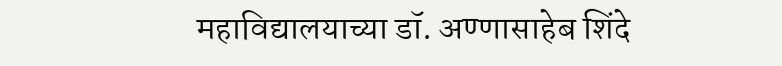महाविद्यालयाच्या डॉ. अण्णासाहेब शिंदे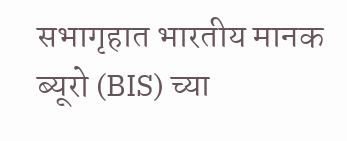सभागृहात भारतीय मानक ब्यूरो (BIS) च्या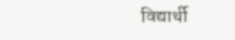विद्यार्थी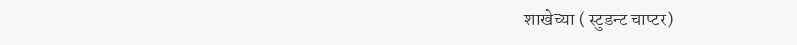शाखेच्या ( स्टुडन्ट चाप्टर)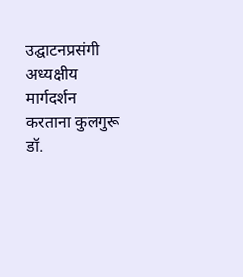उद्घाटनप्रसंगी अध्यक्षीय मार्गदर्शन करताना कुलगुरू डॉ.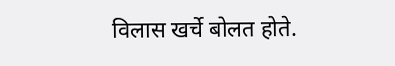विलास खर्चे बोलत होते.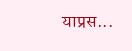याप्रस...